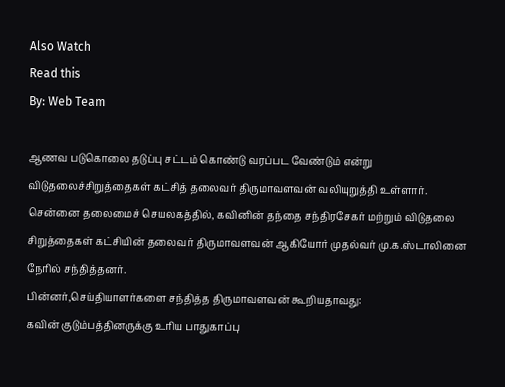Also Watch
Read this
By: Web Team

ஆணவ படுகொலை தடுப்பு சட்டம் கொண்டு வரப்பட வேண்டும் என்று விடுதலைச்சிறுத்தைகள் கட்சித் தலைவர் திருமாவளவன் வலியுறுத்தி உள்ளார்.
சென்னை தலைமைச் செயலகத்தில், கவினின் தந்தை சந்திரசேகர் மற்றும் விடுதலை சிறுத்தைகள் கட்சியின் தலைவர் திருமாவளவன் ஆகியோர் முதல்வர் மு.க.ஸ்டாலினை நேரில் சந்தித்தனர்.
பின்னர்,செய்தியாளர்களை சந்தித்த திருமாவளவன் கூறியதாவது:
கவின் குடும்பத்தினருக்கு உரிய பாதுகாப்பு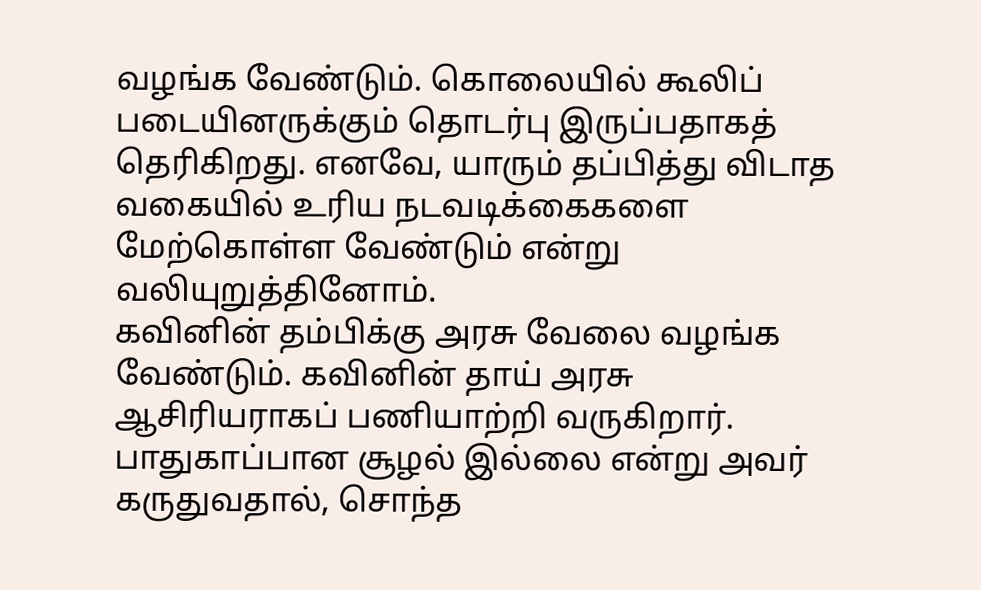வழங்க வேண்டும். கொலையில் கூலிப் படையினருக்கும் தொடர்பு இருப்பதாகத் தெரிகிறது. எனவே, யாரும் தப்பித்து விடாத வகையில் உரிய நடவடிக்கைகளை மேற்கொள்ள வேண்டும் என்று வலியுறுத்தினோம்.
கவினின் தம்பிக்கு அரசு வேலை வழங்க வேண்டும். கவினின் தாய் அரசு ஆசிரியராகப் பணியாற்றி வருகிறார். பாதுகாப்பான சூழல் இல்லை என்று அவர் கருதுவதால், சொந்த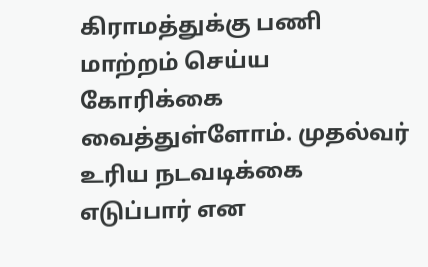கிராமத்துக்கு பணி மாற்றம் செய்ய கோரிக்கை வைத்துள்ளோம். முதல்வர் உரிய நடவடிக்கை எடுப்பார் என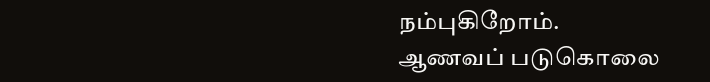நம்புகிறோம்.
ஆணவப் படுகொலை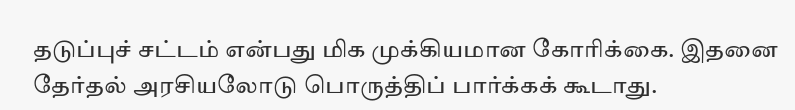தடுப்புச் சட்டம் என்பது மிக முக்கியமான கோரிக்கை. இதனை தேர்தல் அரசியலோடு பொருத்திப் பார்க்கக் கூடாது.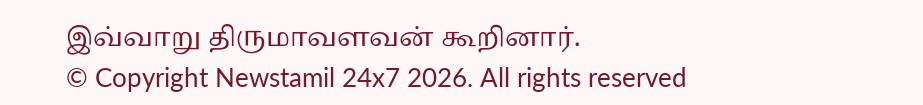இவ்வாறு திருமாவளவன் கூறினார்.
© Copyright Newstamil 24x7 2026. All rights reserved